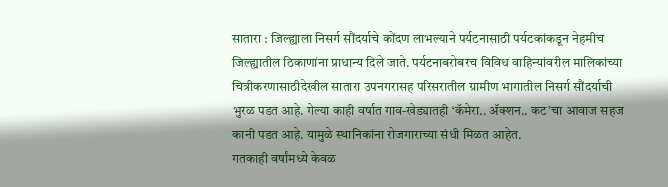सातारा : जिल्ह्याला निसर्ग सौंदर्याचे कोंदण लाभल्याने पर्यटनासाठी पर्यटकांकडून नेहमीच जिल्ह्यातील ठिकाणांना प्राधान्य दिले जाते. पर्यटनाबरोबरच विविध वाहिन्यांवरील मालिकांच्या चित्रीकरणासाठीदेखील सातारा उपनगरासह परिसरातील ग्रामीण भागातील निसर्ग सौंदर्याची भुरळ पडत आहे. गेल्या काही वर्षात गाव-खेड्यातही ‘कॅमेरा.. ॲक्शन.. कट’चा आवाज सहज कानी पडत आहे. यामुळे स्थानिकांना रोजगाराच्या संधी मिळत आहेत.
गतकाही वर्षांमध्ये केवळ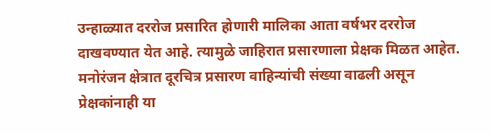उन्हाळ्यात दररोज प्रसारित होणारी मालिका आता वर्षभर दररोज दाखवण्यात येत आहे. त्यामुळे जाहिरात प्रसारणाला प्रेक्षक मिळत आहेत. मनोरंजन क्षेत्रात दूरचित्र प्रसारण वाहिन्यांची संख्या वाढली असून प्रेक्षकांनाही या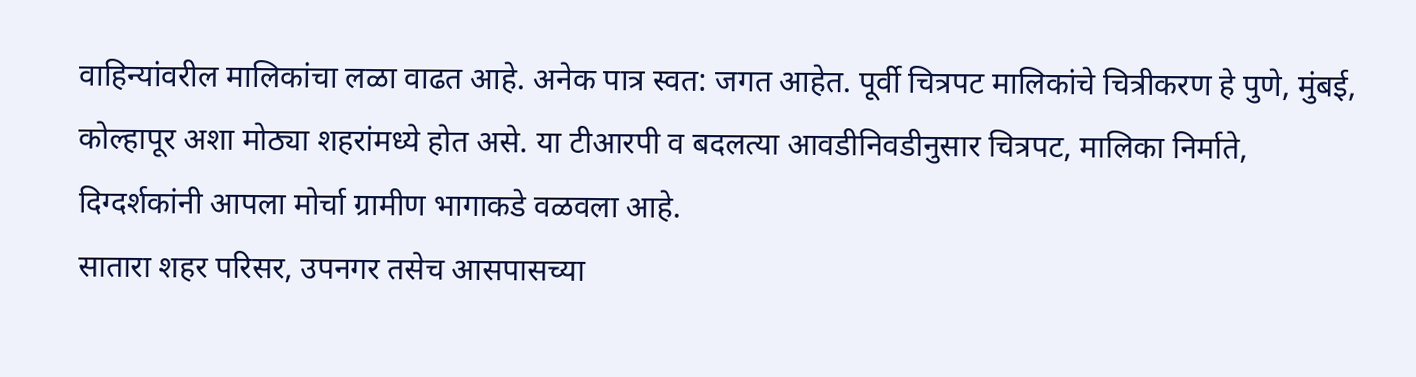वाहिन्यांवरील मालिकांचा लळा वाढत आहे. अनेक पात्र स्वत: जगत आहेत. पूर्वी चित्रपट मालिकांचे चित्रीकरण हे पुणे, मुंबई, कोल्हापूर अशा मोठ्या शहरांमध्ये होत असे. या टीआरपी व बदलत्या आवडीनिवडीनुसार चित्रपट, मालिका निर्माते, दिग्दर्शकांनी आपला मोर्चा ग्रामीण भागाकडे वळवला आहे.
सातारा शहर परिसर, उपनगर तसेच आसपासच्या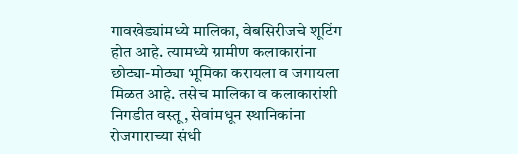गावखेड्यांमध्ये मालिका, वेबसिरीजचे शूटिंग होत आहे. त्यामध्ये ग्रामीण कलाकारांना छोट्या-मोठ्या भूमिका करायला व जगायला मिळत आहे. तसेच मालिका व कलाकारांशी निगडीत वस्तू, सेवांमधून स्थानिकांना रोजगाराच्या संधी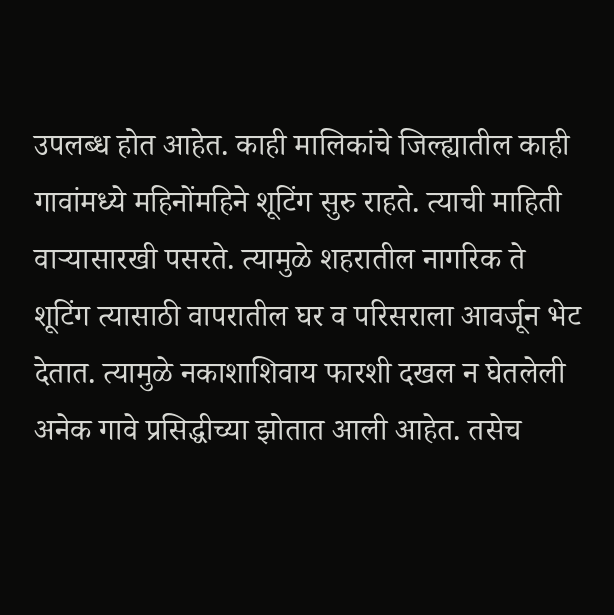उपलब्ध होत आहेत. काही मालिकांचे जिल्ह्यातील काही गावांमध्ये महिनोंमहिने शूटिंग सुरु राहते. त्याची माहिती वाऱ्यासारखी पसरते. त्यामुळे शहरातील नागरिक ते शूटिंग त्यासाठी वापरातील घर व परिसराला आवर्जून भेट देतात. त्यामुळे नकाशाशिवाय फारशी दखल न घेतलेली अनेक गावे प्रसिद्धीच्या झोतात आली आहेत. तसेच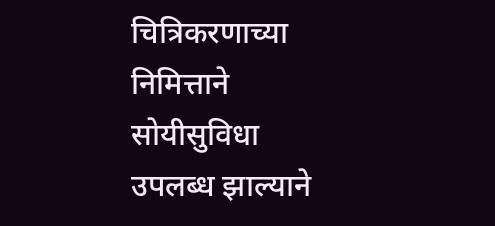चित्रिकरणाच्या निमित्ताने सोयीसुविधा उपलब्ध झाल्याने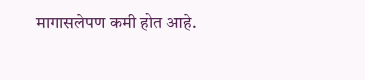मागासलेपण कमी होत आहे.